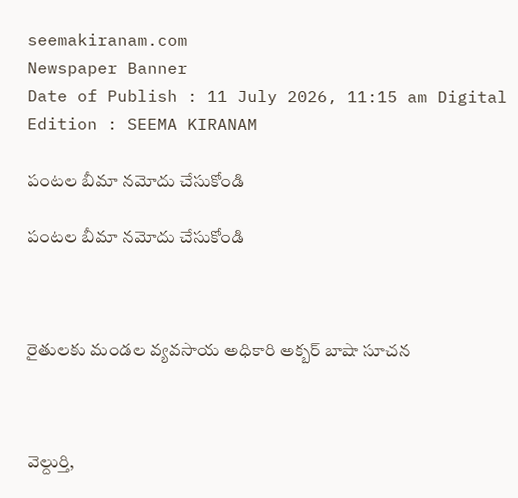seemakiranam.com
Newspaper Banner
Date of Publish : 11 July 2026, 11:15 am Digital Edition : SEEMA KIRANAM

పంటల బీమా నమోదు చేసుకోండి

పంటల బీమా నమోదు చేసుకోండి



రైతులకు మండల వ్యవసాయ అధికారి అక్బర్ బాషా సూచన



వెల్దుర్తి,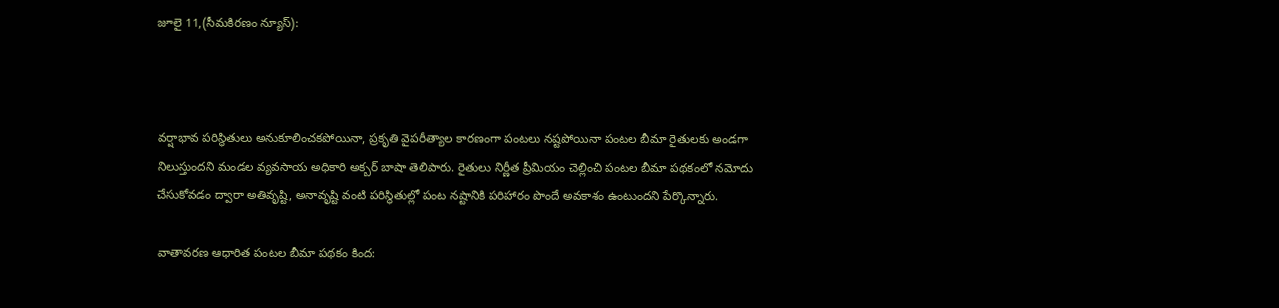జూలై 11,(సీమకిరణం న్యూస్):



వర్షాభావ పరిస్థితులు అనుకూలించకపోయినా, ప్రకృతి వైపరీత్యాల కారణంగా పంటలు నష్టపోయినా పంటల బీమా రైతులకు అండగా నిలుస్తుందని మండల వ్యవసాయ అధికారి అక్బర్ బాషా తెలిపారు. రైతులు నిర్ణీత ప్రీమియం చెల్లించి పంటల బీమా పథకంలో నమోదు చేసుకోవడం ద్వారా అతివృష్టి, అనావృష్టి వంటి పరిస్థితుల్లో పంట నష్టానికి పరిహారం పొందే అవకాశం ఉంటుందని పేర్కొన్నారు.

వాతావరణ ఆధారిత పంటల బీమా పథకం కింద: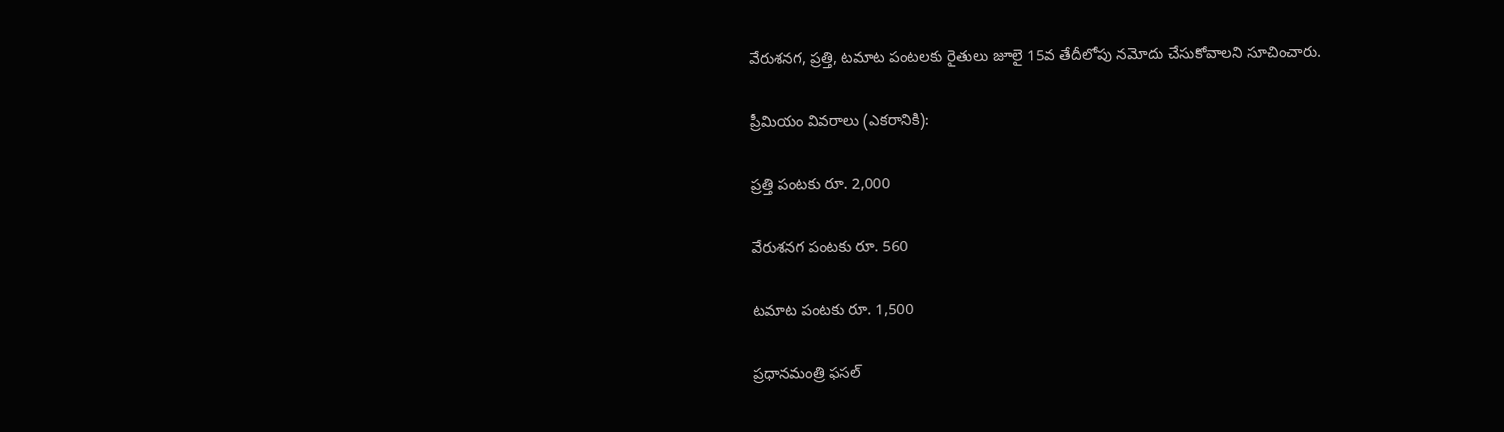వేరుశనగ, ప్రత్తి, టమాట పంటలకు రైతులు జూలై 15వ తేదీలోపు నమోదు చేసుకోవాలని సూచించారు.

ప్రీమియం వివరాలు (ఎకరానికి):

ప్రత్తి పంటకు రూ. 2,000

వేరుశనగ పంటకు రూ. 560

టమాట పంటకు రూ. 1,500

ప్రధానమంత్రి ఫసల్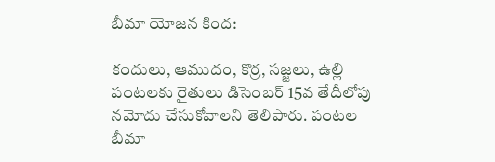బీమా యోజన కింద:

కందులు, ఆముదం, కొర్ర, సజ్జలు, ఉల్లి పంటలకు రైతులు డిసెంబర్ 15వ తేదీలోపు నమోదు చేసుకోవాలని తెలిపారు. పంటల బీమా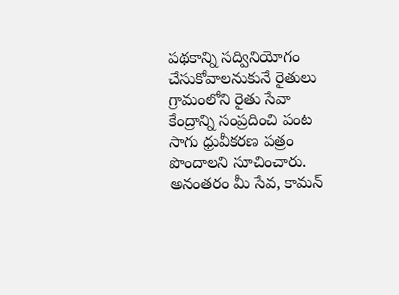పథకాన్ని సద్వినియోగం చేసుకోవాలనుకునే రైతులు గ్రామంలోని రైతు సేవా కేంద్రాన్ని సంప్రదించి పంట సాగు ధ్రువీకరణ పత్రం పొందాలని సూచించారు. అనంతరం మీ సేవ, కామన్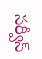సర్వీస్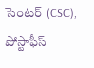సెంటర్ (CSC), పోస్టాఫీస్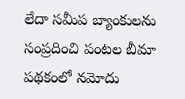లేదా సమీప బ్యాంకులను సంప్రదించి పంటల బీమా పథకంలో నమోదు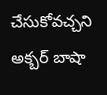చేసుకోవచ్చని అక్బర్ బాషా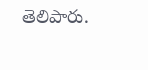తెలిపారు.